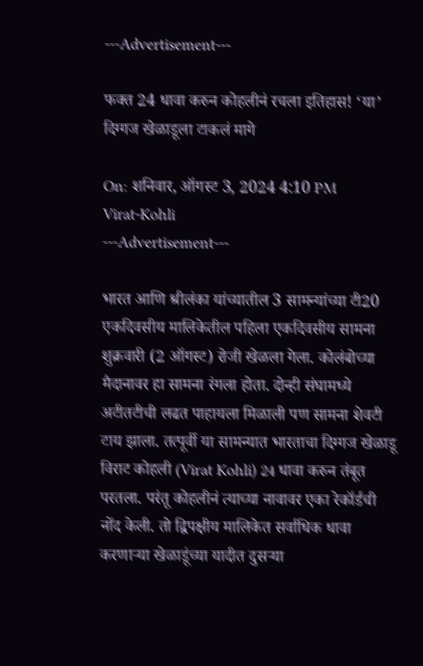---Advertisement---

फक्त 24 धावा करुन कोहलीनं रचला इतिहास! ‘या’ दिग्गज खेळाडूला टाकलं मागे

On: शनिवार, ऑगस्ट 3, 2024 4:10 PM
Virat-Kohli
---Advertisement---

भारत आणि श्रीलंका यांच्यातील 3 सामन्यांच्या टी20 एकदिवसीय मालिकेतील पहिला एकदिवसीय सामना शुक्रवारी (2 ऑगस्ट) रोजी खेळला गेला. कोलंबोच्या मैदानावर हा सामना रंगला होता. दोन्ही संघामध्ये अटीतटीची लढत पाहायला मिळाली पण सामना शेवटी टाय झाला. तत्पूर्वी या सामन्यात भारताचा दिग्गज खेळाडू विराट कोहली (Virat Kohli) 24 धावा करुन तंबूत परतला. परंतू कोहलीनं त्याच्या नावावर एका रेकॉर्डची नोंद केली. तो द्विपक्षीय मालिकेत सर्वाधिक धावा करणाऱ्या खेळाडूंच्या यादीत दुसऱ्या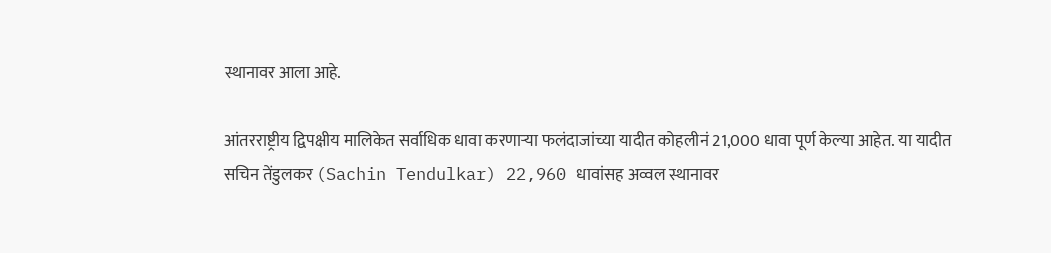स्थानावर आला आहे.

आंतरराष्ट्रीय द्विपक्षीय मालिकेत सर्वाधिक धावा करणाऱ्या फलंदाजांच्या यादीत कोहलीनं 21,000 धावा पूर्ण केल्या आहेत. या यादीत सचिन तेंडुलकर (Sachin Tendulkar) 22,960 धावांसह अव्वल स्थानावर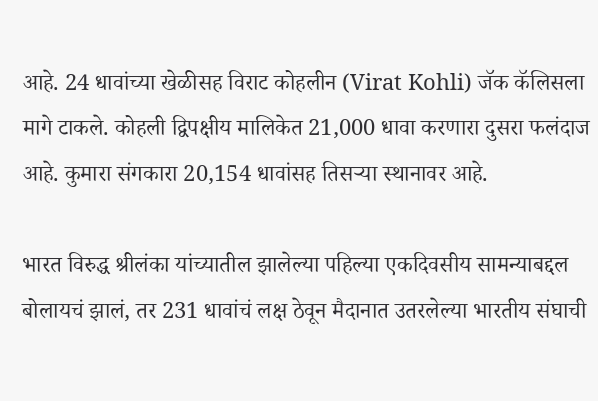आहे. 24 धावांच्या खेळीसह विराट कोहलीन (Virat Kohli) जॅक कॅलिसला मागे टाकले. कोहली द्विपक्षीय मालिकेत 21,000 धावा करणारा दुसरा फलंदाज आहे. कुमारा संगकारा 20,154 धावांसह तिसऱ्या स्थानावर आहे.

भारत विरुद्ध श्रीलंका यांच्यातील झालेल्या पहिल्या एकदिवसीय सामन्याबद्दल बोलायचं झालं, तर 231 धावांचं लक्ष ठेवून मैदानात उतरलेल्या भारतीय संघाची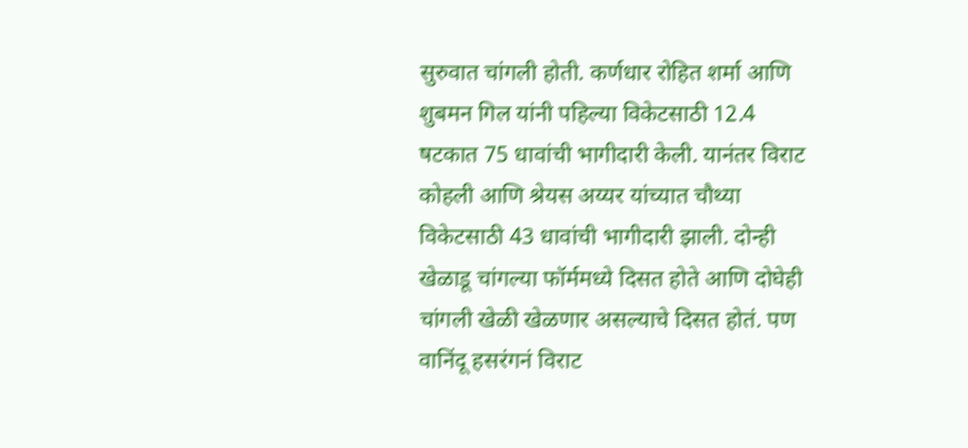सुरुवात चांगली होती. कर्णधार रोहित शर्मा आणि शुबमन गिल यांनी पहिल्या विकेटसाठी 12.4 षटकात 75 धावांची भागीदारी केली. यानंतर विराट कोहली आणि श्रेयस अय्यर यांच्यात चौथ्या विकेटसाठी 43 धावांची भागीदारी झाली. दोन्ही खेळाडू चांगल्या फॉर्ममध्ये दिसत होते आणि दोघेही चांगली खेळी खेळणार असल्याचे दिसत होतं. पण वानिंदू हसरंगनं विराट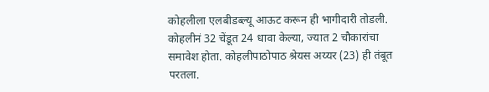कोहलीला एलबीडब्ल्यू आऊट करून ही भागीदारी तोडली. कोहलीनं 32 चेंडूत 24 धावा केल्या, ज्यात 2 चौकारांचा समावेश होता. कोहलीपाठोपाठ श्रेयस अय्यर (23) ही तंबूत परतला.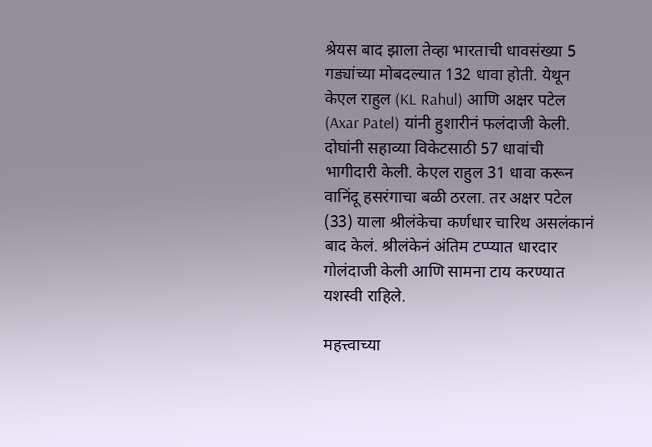श्रेयस बाद झाला तेव्हा भारताची धावसंख्या 5 गड्यांच्या मोबदल्यात 132 धावा होती. येथून केएल राहुल (KL Rahul) आणि अक्षर पटेल (Axar Patel) यांनी हुशारीनं फलंदाजी केली. दोघांनी सहाव्या विकेटसाठी 57 धावांची भागीदारी केली. केएल राहुल 31 धावा करून वानिंदू हसरंगाचा बळी ठरला. तर अक्षर पटेल (33) याला श्रीलंकेचा कर्णधार चारिथ असलंकानं बाद केलं. श्रीलंकेनं अंतिम टप्प्यात धारदार गोलंदाजी केली आणि सामना टाय करण्यात यशस्वी राहिले.

महत्त्वाच्या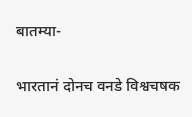बातम्या-

भारतानं दोनच वनडे विश्वचषक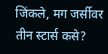जिंकले, मग जर्सीवर तीन स्टार्स कसे?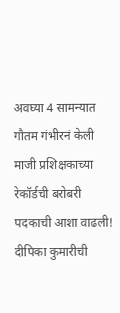अवघ्या 4 सामन्यात गौतम गंभीरनं केली माजी प्रशिक्षकाच्या रेकॉर्डची बरोबरी
पदकाची आशा वाढली! दीपिका कुमारीची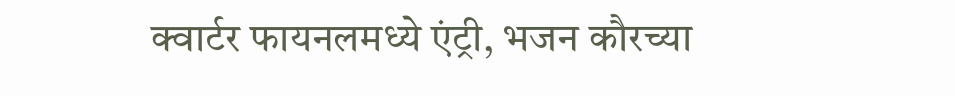क्वार्टर फायनलमध्ये एंट्री, भजन कौरच्या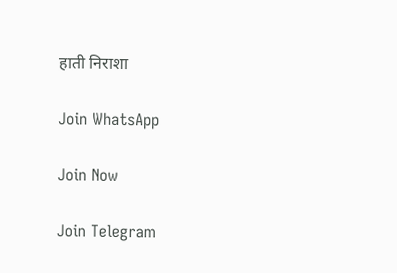हाती निराशा

Join WhatsApp

Join Now

Join Telegram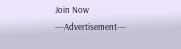Join Now
---Advertisement---